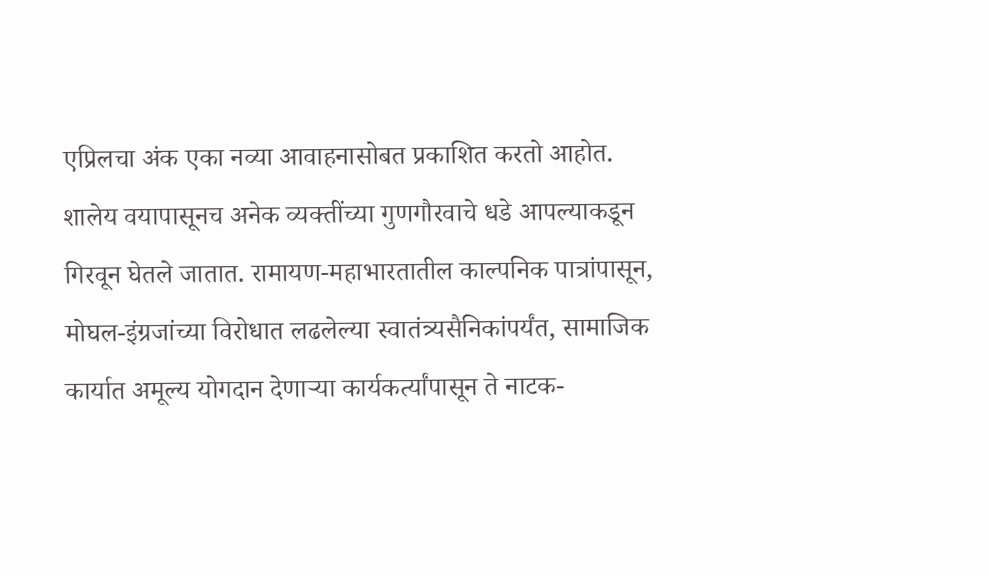एप्रिलचा अंक एका नव्या आवाहनासोबत प्रकाशित करतो आहोत.
शालेय वयापासूनच अनेक व्यक्तींच्या गुणगौरवाचे धडे आपल्याकडून गिरवून घेतले जातात. रामायण-महाभारतातील काल्पनिक पात्रांपासून, मोघल-इंग्रजांच्या विरोधात लढलेल्या स्वातंत्र्यसैनिकांपर्यंत, सामाजिक कार्यात अमूल्य योगदान देणाऱ्या कार्यकर्त्यांपासून ते नाटक-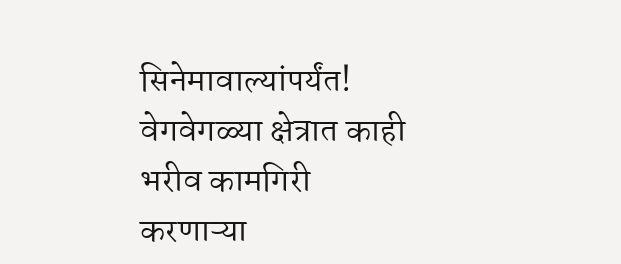सिनेमावाल्यांपर्यंत! वेगवेगळ्या क्षेत्रात काही भरीव कामगिरी करणाऱ्या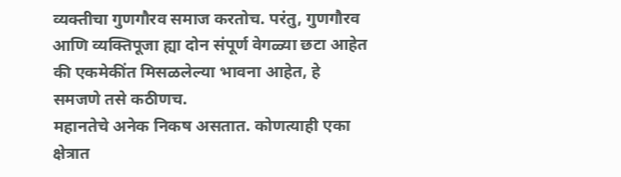व्यक्तीचा गुणगौरव समाज करतोच. परंतु, गुणगौरव आणि व्यक्तिपूजा ह्या दोन संपूर्ण वेगळ्या छटा आहेत की एकमेकींत मिसळलेल्या भावना आहेत, हे समजणे तसे कठीणच.
महानतेचे अनेक निकष असतात. कोणत्याही एका क्षेत्रात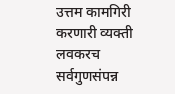उत्तम कामगिरी करणारी व्यक्ती लवकरच सर्वगुणसंपन्न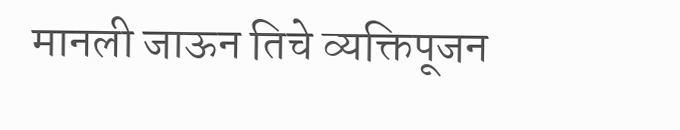मानली जाऊन तिचे व्यक्तिपूजन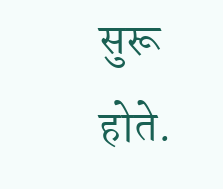सुरू होते.